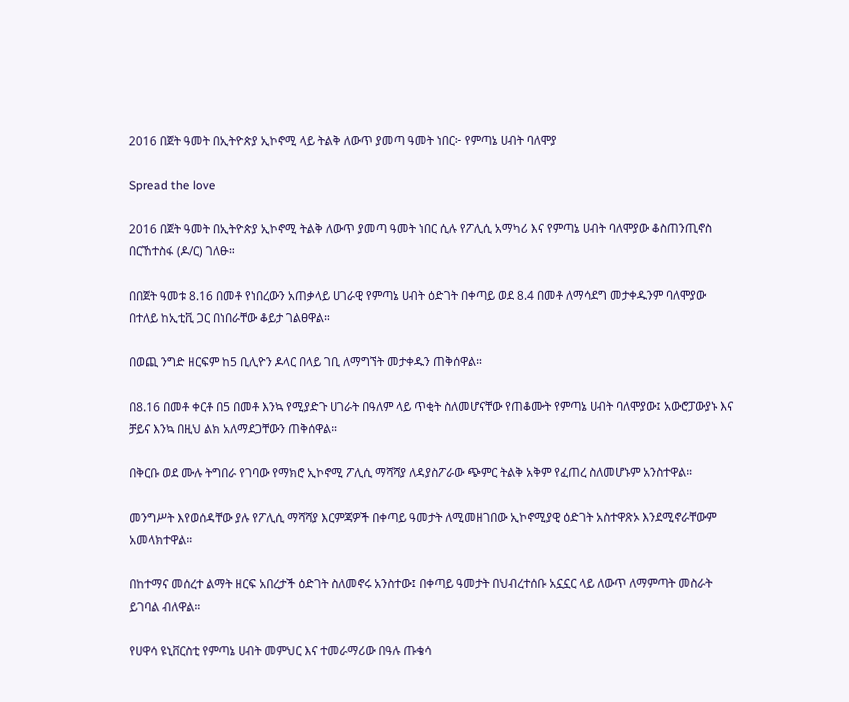2016 በጀት ዓመት በኢትዮጵያ ኢኮኖሚ ላይ ትልቅ ለውጥ ያመጣ ዓመት ነበር፦ የምጣኔ ሀብት ባለሞያ

Spread the love

2016 በጀት ዓመት በኢትዮጵያ ኢኮኖሚ ትልቅ ለውጥ ያመጣ ዓመት ነበር ሲሉ የፖሊሲ አማካሪ እና የምጣኔ ሀብት ባለሞያው ቆስጠንጢኖስ በርኸተስፋ (ዶ/ር) ገለፁ።

በበጀት ዓመቱ 8.16 በመቶ የነበረውን አጠቃላይ ሀገራዊ የምጣኔ ሀብት ዕድገት በቀጣይ ወደ 8.4 በመቶ ለማሳደግ መታቀዱንም ባለሞያው በተለይ ከኢቲቪ ጋር በነበራቸው ቆይታ ገልፀዋል።

በወጪ ንግድ ዘርፍም ከ5 ቢሊዮን ዶላር በላይ ገቢ ለማግኘት መታቀዱን ጠቅሰዋል።

በ8.16 በመቶ ቀርቶ በ5 በመቶ እንኳ የሚያድጉ ሀገራት በዓለም ላይ ጥቂት ስለመሆናቸው የጠቆሙት የምጣኔ ሀብት ባለሞያው፤ አውሮፓውያኑ እና ቻይና እንኳ በዚህ ልክ አለማደጋቸውን ጠቅሰዋል።

በቅርቡ ወደ ሙሉ ትግበራ የገባው የማክሮ ኢኮኖሚ ፖሊሲ ማሻሻያ ለዳያስፖራው ጭምር ትልቅ አቅም የፈጠረ ስለመሆኑም አንስተዋል።

መንግሥት እየወሰዳቸው ያሉ የፖሊሲ ማሻሻያ እርምጃዎች በቀጣይ ዓመታት ለሚመዘገበው ኢኮኖሚያዊ ዕድገት አስተዋጽኦ እንደሚኖራቸውም አመላክተዋል።

በከተማና መሰረተ ልማት ዘርፍ አበረታች ዕድገት ስለመኖሩ አንስተው፤ በቀጣይ ዓመታት በህብረተሰቡ አኗኗር ላይ ለውጥ ለማምጣት መስራት ይገባል ብለዋል።

የሀዋሳ ዩኒቨርስቲ የምጣኔ ሀብት መምህር እና ተመራማሪው በዓሉ ጡቄሳ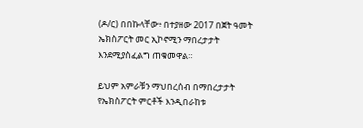(ዶ/ር) በበኩላቸው፥ በተያዘው 2017 በጀት ዓመት ኤክስፖርት መር ኢኮኖሚን ማበረታታት እንደሚያስፈልግ ጠቁመዋል።

ይህም አምራቹን ማህበረሰብ በማበረታታት የኤክስፖርት ምርቶች እንዲበራከቱ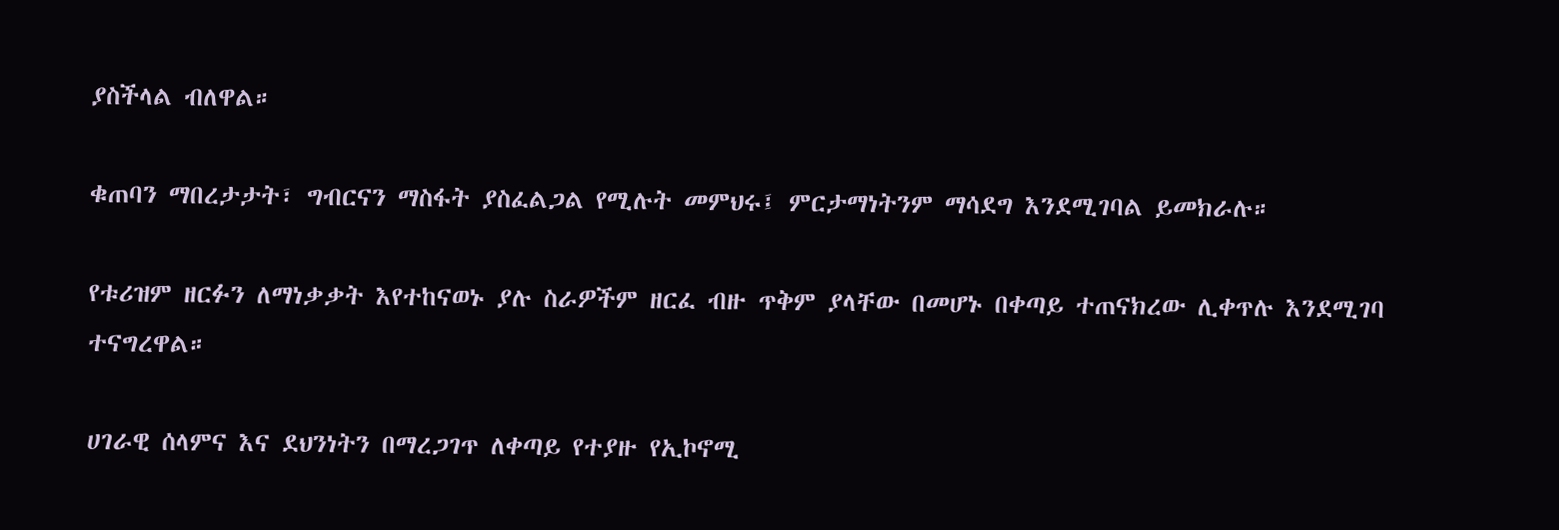ያስችላል ብለዋል።

ቁጠባን ማበረታታት፣ ግብርናን ማስፋት ያስፈልጋል የሚሉት መምህሩ፤ ምርታማነትንም ማሳደግ እንደሚገባል ይመክራሉ።

የቱሪዝም ዘርፉን ለማነቃቃት እየተከናወኑ ያሉ ስራዎችም ዘርፈ ብዙ ጥቅም ያላቸው በመሆኑ በቀጣይ ተጠናክረው ሊቀጥሉ እንደሚገባ ተናግረዋል።

ሀገራዊ ሰላምና እና ደህንነትን በማረጋገጥ ለቀጣይ የተያዙ የኢኮኖሚ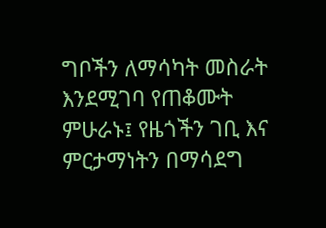ግቦችን ለማሳካት መስራት እንደሚገባ የጠቆሙት ምሁራኑ፤ የዜጎችን ገቢ እና ምርታማነትን በማሳደግ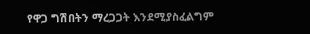የዋጋ ግሽበትን ማረጋጋት እንደሚያስፈልግም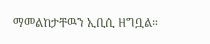ማመልከታቸዉን ኢቢሲ ዘግቧል።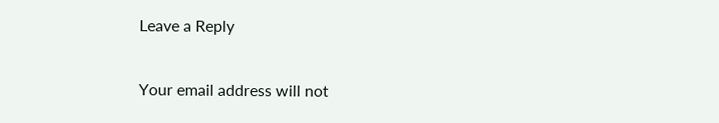Leave a Reply

Your email address will not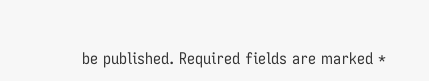be published. Required fields are marked *